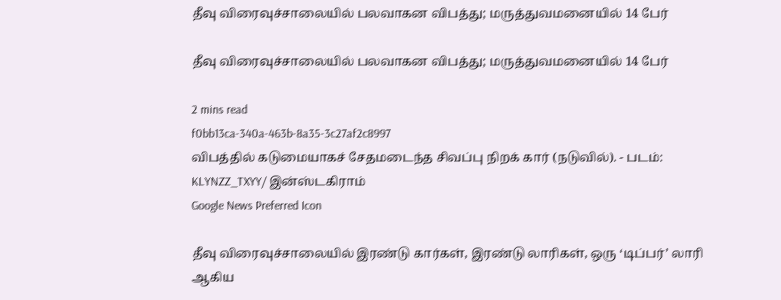தீவு விரைவுச்சாலையில் பலவாகன விபத்து; மருத்துவமனையில் 14 பேர்

தீவு விரைவுச்சாலையில் பலவாகன விபத்து; மருத்துவமனையில் 14 பேர்

2 mins read
f0bb13ca-340a-463b-8a35-3c27af2c8997
விபத்தில் கடுமையாகச் சேதமடைந்த சிவப்பு நிறக் கார் (நடுவில்). - படம்: KLYNZZ_TXYY/ இன்ஸ்டகிராம்
Google News Preferred Icon

தீவு விரைவுச்சாலையில் இரண்டு கார்கள், இரண்டு லாரிகள், ஒரு ‘டிப்பர்’ லாரி ஆகிய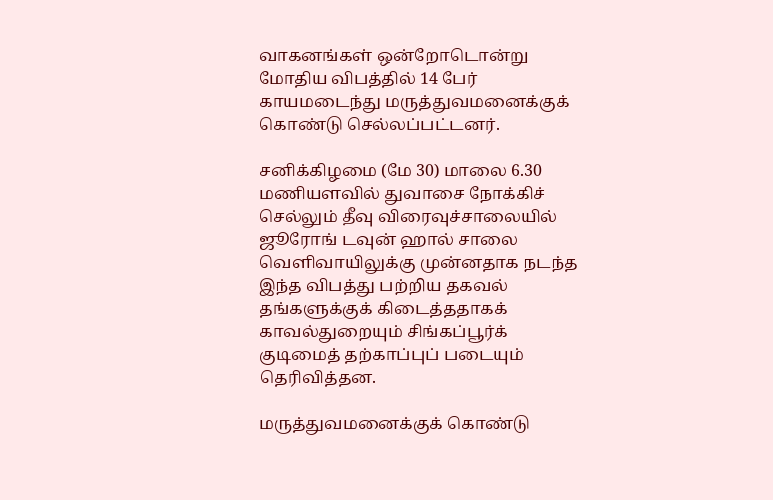வாகனங்கள் ஒன்றோடொன்று மோதிய விபத்தில் 14 பேர் காயமடைந்து மருத்துவமனைக்குக் கொண்டு செல்லப்பட்டனர்.

சனிக்கிழமை (மே 30) மாலை 6.30 மணியளவில் துவாசை நோக்கிச் செல்லும் தீவு விரைவுச்சாலையில் ஜூரோங் டவுன் ஹால் சாலை வெளிவாயிலுக்கு முன்னதாக நடந்த இந்த விபத்து பற்றிய தகவல் தங்களுக்குக் கிடைத்ததாகக் காவல்துறையும் சிங்கப்பூர்க் குடிமைத் தற்காப்புப் படையும் தெரிவித்தன.

மருத்துவமனைக்குக் கொண்டு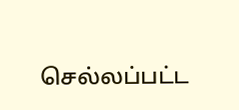செல்லப்பட்ட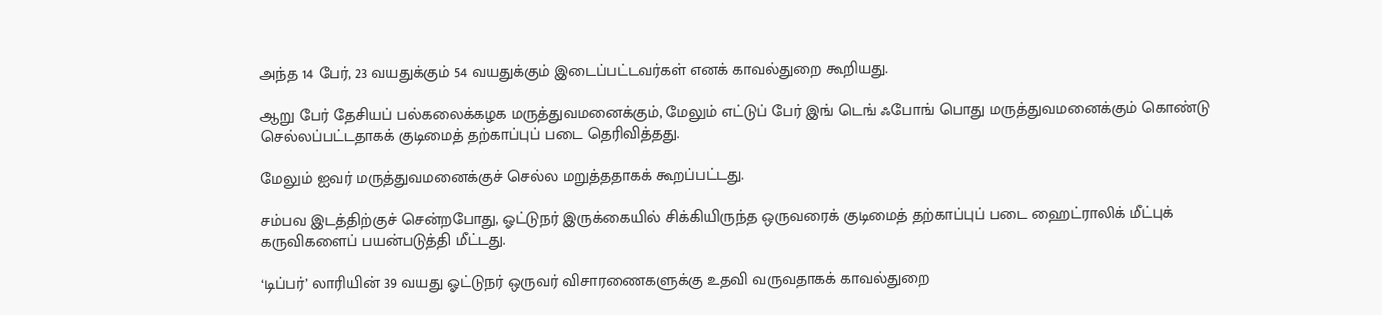அந்த 14 பேர், 23 வயதுக்கும் 54 வயதுக்கும் இடைப்பட்டவர்கள் எனக் காவல்துறை கூறியது.

ஆறு பேர் தேசியப் பல்கலைக்கழக மருத்துவமனைக்கும், மேலும் எட்டுப் பேர் இங் டெங் ஃபோங் பொது மருத்துவமனைக்கும் கொண்டு செல்லப்பட்டதாகக் குடிமைத் தற்காப்புப் படை தெரிவித்தது.

மேலும் ஐவர் மருத்துவமனைக்குச் செல்ல மறுத்ததாகக் கூறப்பட்டது.

சம்பவ இடத்திற்குச் சென்றபோது, ஓட்டுநர் இருக்கையில் சிக்கியிருந்த ஒருவரைக் குடிமைத் தற்காப்புப் படை ஹைட்ராலிக் மீட்புக் கருவிகளைப் பயன்படுத்தி மீட்டது.

‘டிப்பர்’ லாரியின் 39 வயது ஓட்டுநர் ஒருவர் விசாரணைகளுக்கு உதவி வருவதாகக் காவல்துறை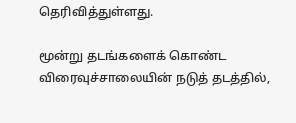தெரிவித்துள்ளது.

மூன்று தடங்களைக் கொண்ட விரைவுச்சாலையின் நடுத் தடத்தில்,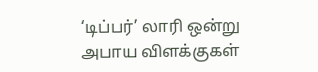‘டிப்பர்’ லாரி ஒன்று அபாய விளக்குகள்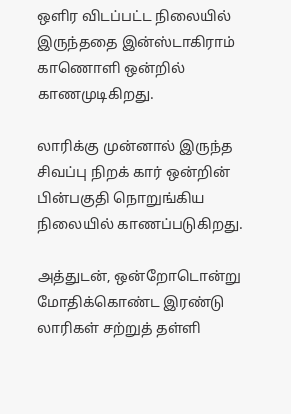ஒளிர விடப்பட்ட நிலையில் இருந்ததை இன்ஸ்டாகிராம் காணொளி ஒன்றில் காணமுடிகிறது.

லாரிக்கு முன்னால் இருந்த சிவப்பு நிறக் கார் ஒன்றின் பின்பகுதி நொறுங்கிய நிலையில் காணப்படுகிறது.

அத்துடன், ஒன்றோடொன்று மோதிக்கொண்ட இரண்டு லாரிகள் சற்றுத் தள்ளி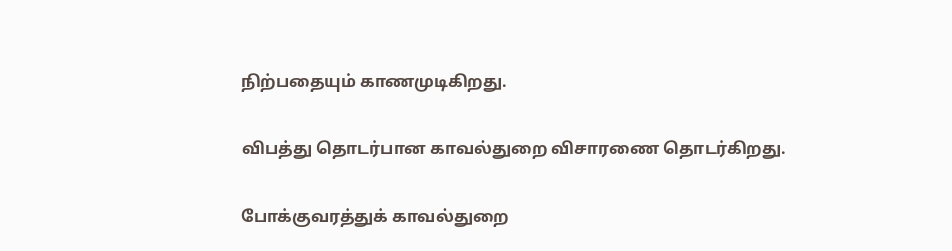நிற்பதையும் காணமுடிகிறது.

விபத்து தொடர்பான காவல்துறை விசாரணை தொடர்கிறது.

போக்குவரத்துக் காவல்துறை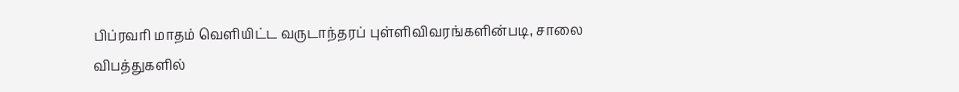பிப்ரவரி மாதம் வெளியிட்ட வருடாந்தரப் புள்ளிவிவரங்களின்படி, சாலை விபத்துகளில்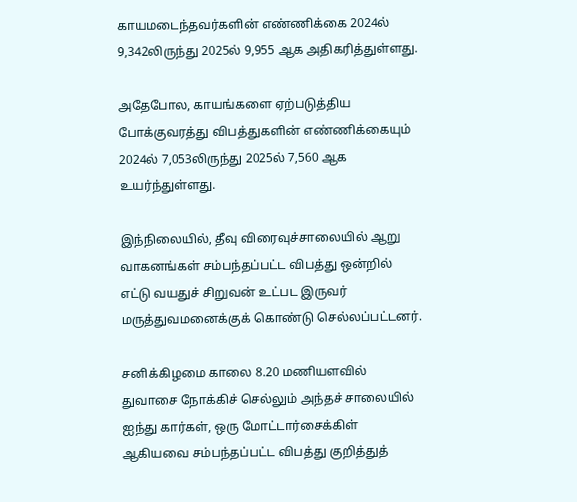காயமடைந்தவர்களின் எண்ணிக்கை 2024ல் 9,342லிருந்து 2025ல் 9,955 ஆக அதிகரித்துள்ளது.

அதேபோல, காயங்களை ஏற்படுத்திய போக்குவரத்து விபத்துகளின் எண்ணிக்கையும் 2024ல் 7,053லிருந்து 2025ல் 7,560 ஆக உயர்ந்துள்ளது.

இந்நிலையில், தீவு விரைவுச்சாலையில் ஆறு வாகனங்கள் சம்பந்தப்பட்ட விபத்து ஒன்றில் எட்டு வயதுச் சிறுவன் உட்பட இருவர் மருத்துவமனைக்குக் கொண்டு செல்லப்பட்டனர்.

சனிக்கிழமை காலை 8.20 மணியளவில் துவாசை நோக்கிச் செல்லும் அந்தச் சாலையில் ஐந்து கார்கள், ஒரு மோட்டார்சைக்கிள் ஆகியவை சம்பந்தப்பட்ட விபத்து குறித்துத்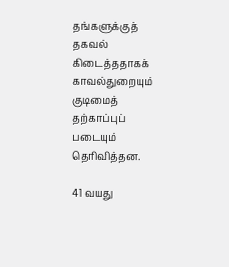தங்களுக்குத் தகவல் கிடைத்ததாகக் காவல்துறையும் குடிமைத் தற்காப்புப் படையும் தெரிவித்தன.

41 வயது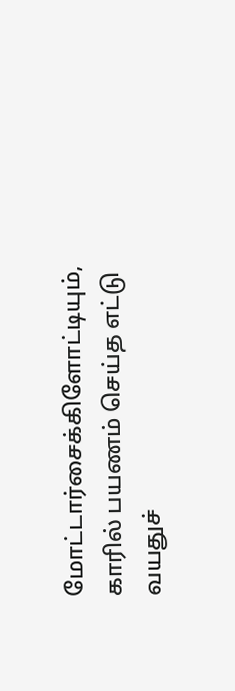மோட்டார்சைக்கிளோட்டியும், காரில் பயணம் செய்த எட்டு வயதுச்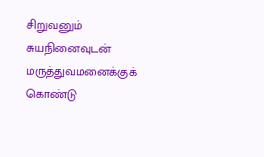சிறுவனும் சுயநினைவுடன் மருத்துவமனைக்குக் கொண்டு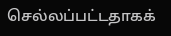செல்லப்பட்டதாகக்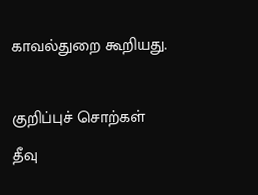காவல்துறை கூறியது.

குறிப்புச் சொற்கள்
தீவு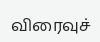விரைவுச்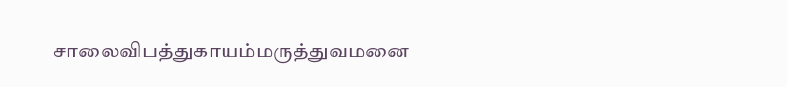சாலைவிபத்துகாயம்மருத்துவமனை